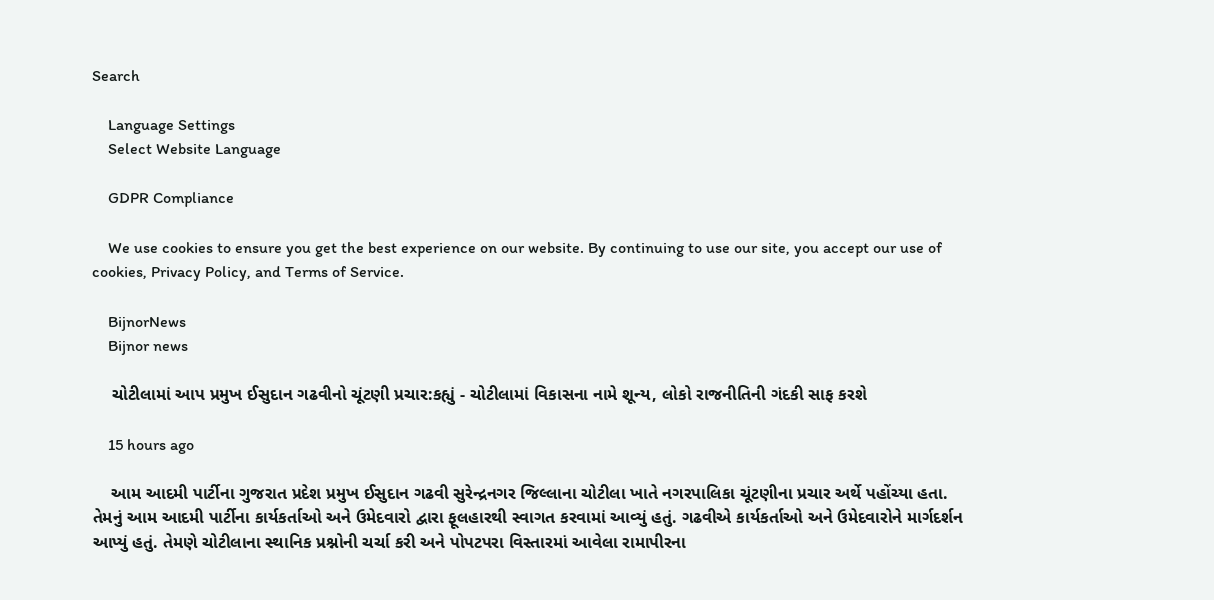Search

    Language Settings
    Select Website Language

    GDPR Compliance

    We use cookies to ensure you get the best experience on our website. By continuing to use our site, you accept our use of cookies, Privacy Policy, and Terms of Service.

    BijnorNews
    Bijnor news

    ચોટીલામાં આપ પ્રમુખ ઈસુદાન ગઢવીનો ચૂંટણી પ્રચાર:કહ્યું - ચોટીલામાં વિકાસના નામે શૂન્ય, લોકો રાજનીતિની ગંદકી સાફ કરશે

    15 hours ago

    આમ આદમી પાર્ટીના ગુજરાત પ્રદેશ પ્રમુખ ઈસુદાન ગઢવી સુરેન્દ્રનગર જિલ્લાના ચોટીલા ખાતે નગરપાલિકા ચૂંટણીના પ્રચાર અર્થે પહોંચ્યા હતા. તેમનું આમ આદમી પાર્ટીના કાર્યકર્તાઓ અને ઉમેદવારો દ્વારા ફૂલહારથી સ્વાગત કરવામાં આવ્યું હતું. ગઢવીએ કાર્યકર્તાઓ અને ઉમેદવારોને માર્ગદર્શન આપ્યું હતું. તેમણે ચોટીલાના સ્થાનિક પ્રશ્નોની ચર્ચા કરી અને પોપટપરા વિસ્તારમાં આવેલા રામાપીરના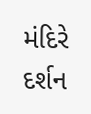મંદિરે દર્શન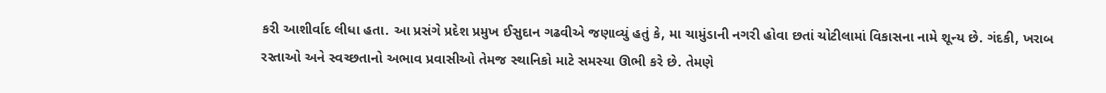કરી આશીર્વાદ લીધા હતા. આ પ્રસંગે પ્રદેશ પ્રમુખ ઈસુદાન ગઢવીએ જણાવ્યું હતું કે, મા ચામુંડાની નગરી હોવા છતાં ચોટીલામાં વિકાસના નામે શૂન્ય છે. ગંદકી, ખરાબ રસ્તાઓ અને સ્વચ્છતાનો અભાવ પ્રવાસીઓ તેમજ સ્થાનિકો માટે સમસ્યા ઊભી કરે છે. તેમણે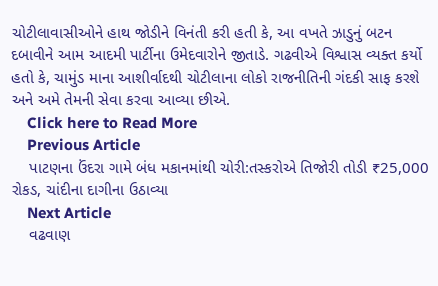ચોટીલાવાસીઓને હાથ જોડીને વિનંતી કરી હતી કે, આ વખતે ઝાડુનું બટન દબાવીને આમ આદમી પાર્ટીના ઉમેદવારોને જીતાડે. ગઢવીએ વિશ્વાસ વ્યક્ત કર્યો હતો કે, ચામુંડ માના આશીર્વાદથી ચોટીલાના લોકો રાજનીતિની ગંદકી સાફ કરશે અને અમે તેમની સેવા કરવા આવ્યા છીએ.
    Click here to Read More
    Previous Article
    પાટણના ઉંદરા ગામે બંધ મકાનમાંથી ચોરી:તસ્કરોએ તિજોરી તોડી ₹25,000 રોકડ, ચાંદીના દાગીના ઉઠાવ્યા
    Next Article
    વઢવાણ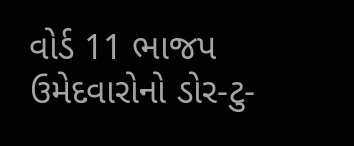વોર્ડ 11 ભાજપ ઉમેદવારોનો ડોર-ટુ-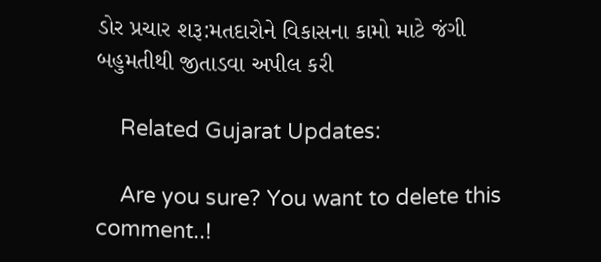ડોર પ્રચાર શરૂ:મતદારોને વિકાસના કામો માટે જંગી બહુમતીથી જીતાડવા અપીલ કરી

    Related Gujarat Updates:

    Are you sure? You want to delete this comment..!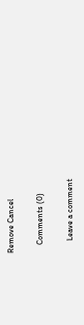Remove Cancel

    Comments (0)

      Leave a comment